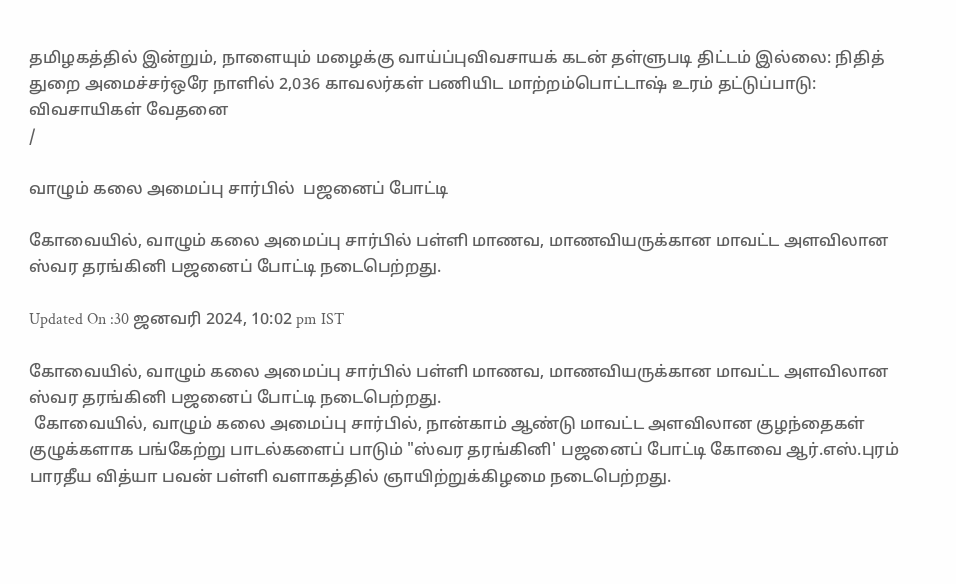தமிழகத்தில் இன்றும், நாளையும் மழைக்கு வாய்ப்புவிவசாயக் கடன் தள்ளுபடி திட்டம் இல்லை: நிதித் துறை அமைச்சர்ஒரே நாளில் 2,036 காவலர்கள் பணியிட மாற்றம்பொட்டாஷ் உரம் தட்டுப்பாடு: விவசாயிகள் வேதனை
/

வாழும் கலை அமைப்பு சார்பில்  பஜனைப் போட்டி

கோவையில், வாழும் கலை அமைப்பு சார்பில் பள்ளி மாணவ, மாணவியருக்கான மாவட்ட அளவிலான ஸ்வர தரங்கினி பஜனைப் போட்டி நடைபெற்றது.

Updated On :30 ஜனவரி 2024, 10:02 pm IST

கோவையில், வாழும் கலை அமைப்பு சார்பில் பள்ளி மாணவ, மாணவியருக்கான மாவட்ட அளவிலான ஸ்வர தரங்கினி பஜனைப் போட்டி நடைபெற்றது.
 கோவையில், வாழும் கலை அமைப்பு சார்பில், நான்காம் ஆண்டு மாவட்ட அளவிலான குழந்தைகள் குழுக்களாக பங்கேற்று பாடல்களைப் பாடும் "ஸ்வர தரங்கினி' பஜனைப் போட்டி கோவை ஆர்.எஸ்.புரம் பாரதீய வித்யா பவன் பள்ளி வளாகத்தில் ஞாயிற்றுக்கிழமை நடைபெற்றது.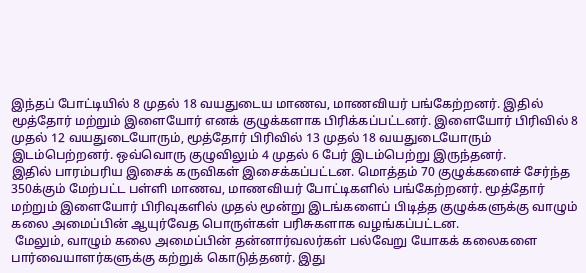இந்தப் போட்டியில் 8 முதல் 18 வயதுடைய மாணவ, மாணவியர் பங்கேற்றனர். இதில் மூத்தோர் மற்றும் இளையோர் எனக் குழுக்களாக பிரிக்கப்பட்டனர். இளையோர் பிரிவில் 8 முதல் 12 வயதுடையோரும், மூத்தோர் பிரிவில் 13 முதல் 18 வயதுடையோரும் இடம்பெற்றனர். ஒவ்வொரு குழுவிலும் 4 முதல் 6 பேர் இடம்பெற்று இருந்தனர்.
இதில் பாரம்பரிய இசைக் கருவிகள் இசைக்கப்பட்டன. மொத்தம் 70 குழுக்களைச் சேர்ந்த 350க்கும் மேற்பட்ட பள்ளி மாணவ, மாணவியர் போட்டிகளில் பங்கேற்றனர். மூத்தோர் மற்றும் இளையோர் பிரிவுகளில் முதல் மூன்று இடங்களைப் பிடித்த குழுக்களுக்கு வாழும் கலை அமைப்பின் ஆயுர்வேத பொருள்கள் பரிசுகளாக வழங்கப்பட்டன.
 மேலும், வாழும் கலை அமைப்பின் தன்னார்வலர்கள் பல்வேறு யோகக் கலைகளை பார்வையாளர்களுக்கு கற்றுக் கொடுத்தனர். இது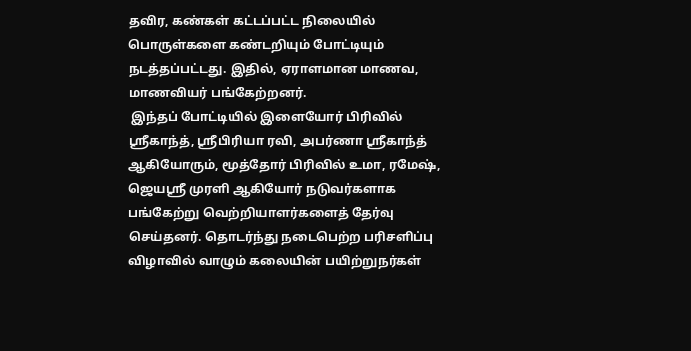தவிர, கண்கள் கட்டப்பட்ட நிலையில் பொருள்களை கண்டறியும் போட்டியும் நடத்தப்பட்டது. இதில், ஏராளமான மாணவ, மாணவியர் பங்கேற்றனர்.
 இந்தப் போட்டியில் இளையோர் பிரிவில் ஸ்ரீகாந்த், ஸ்ரீபிரியா ரவி, அபர்ணா ஸ்ரீகாந்த் ஆகியோரும், மூத்தோர் பிரிவில் உமா, ரமேஷ், ஜெயஸ்ரீ முரளி ஆகியோர் நடுவர்களாக பங்கேற்று வெற்றியாளர்களைத் தேர்வு செய்தனர். தொடர்ந்து நடைபெற்ற பரிசளிப்பு விழாவில் வாழும் கலையின் பயிற்றுநர்கள்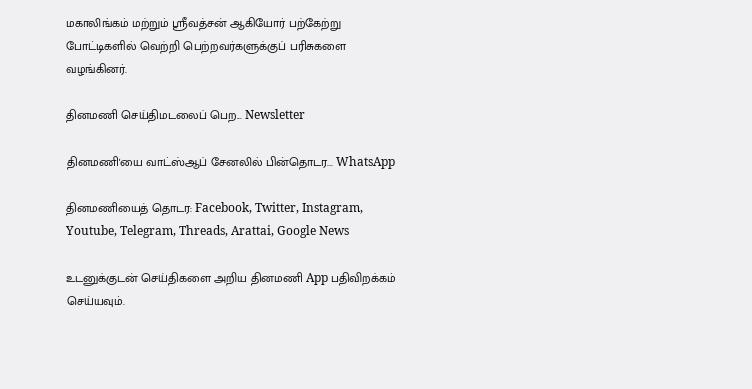மகாலிங்கம் மற்றும் ஸ்ரீவத்சன் ஆகியோர் பற்கேற்று போட்டிகளில் வெற்றி பெற்றவர்களுக்குப் பரிசுகளை வழங்கினர்.

தினமணி செய்திமடலைப் பெற... Newsletter

தினமணி'யை வாட்ஸ்ஆப் சேனலில் பின்தொடர... WhatsApp

தினமணியைத் தொடர: Facebook, Twitter, Instagram, Youtube, Telegram, Threads, Arattai, Google News

உடனுக்குடன் செய்திகளை அறிய தினமணி App பதிவிறக்கம் செய்யவும்.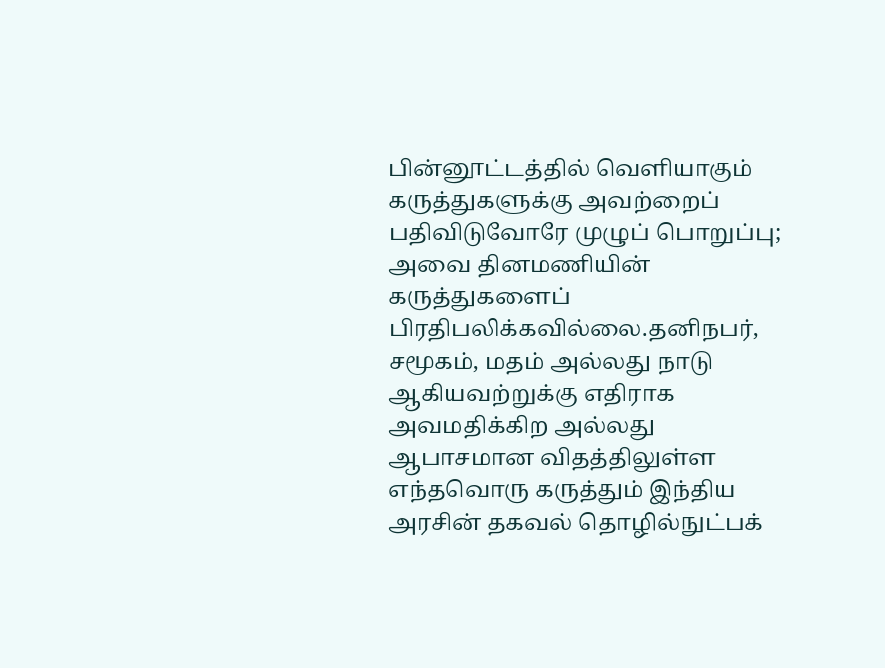பின்னூட்டத்தில் வெளியாகும் கருத்துகளுக்கு அவற்றைப் பதிவிடுவோரே முழுப் பொறுப்பு; அவை தினமணியின் கருத்துகளைப் பிரதிபலிக்கவில்லை.தனிநபர், சமூகம், மதம் அல்லது நாடு ஆகியவற்றுக்கு எதிராக அவமதிக்கிற அல்லது ஆபாசமான விதத்திலுள்ள எந்தவொரு கருத்தும் இந்திய அரசின் தகவல் தொழில்நுட்பக்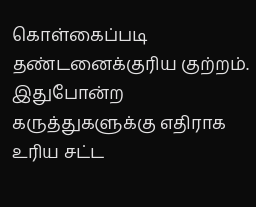கொள்கைப்படி தண்டனைக்குரிய குற்றம். இதுபோன்ற கருத்துகளுக்கு எதிராக உரிய சட்ட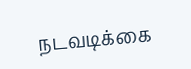நடவடிக்கை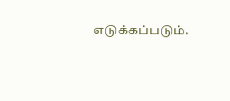எடுக்கப்படும்.